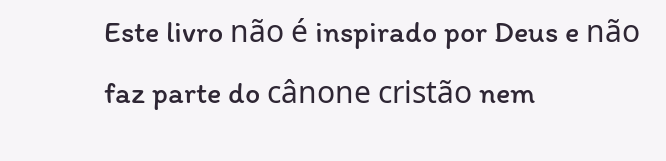Este livro não é inspirado por Deus e não faz parte do cânone cristão nem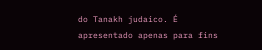do Tanakh judaico. É apresentado apenas para fins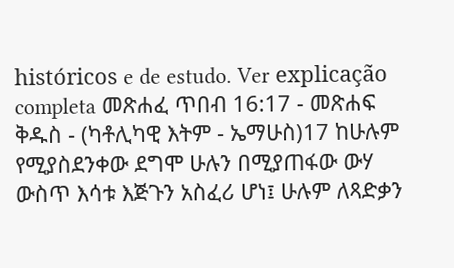históricos e de estudo. Ver explicação completa መጽሐፈ ጥበብ 16:17 - መጽሐፍ ቅዱስ - (ካቶሊካዊ እትም - ኤማሁስ)17 ከሁሉም የሚያስደንቀው ደግሞ ሁሉን በሚያጠፋው ውሃ ውስጥ እሳቱ እጅጉን አስፈሪ ሆነ፤ ሁሉም ለጻድቃን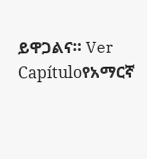ይዋጋልና። Ver Capítuloየአማርኛ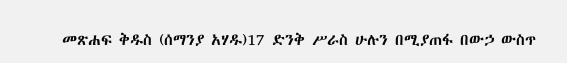መጽሐፍ ቅዱስ (ሰማንያ አሃዱ)17 ድንቅ ሥራስ ሁሉን በሚያጠፋ በውኃ ውስጥ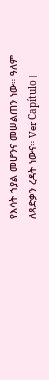የእሳት ኀያል መሆንና መሠልጠን ነው። ዓለም ለጻድቃን ረዳት ነውና። Ver Capítulo |